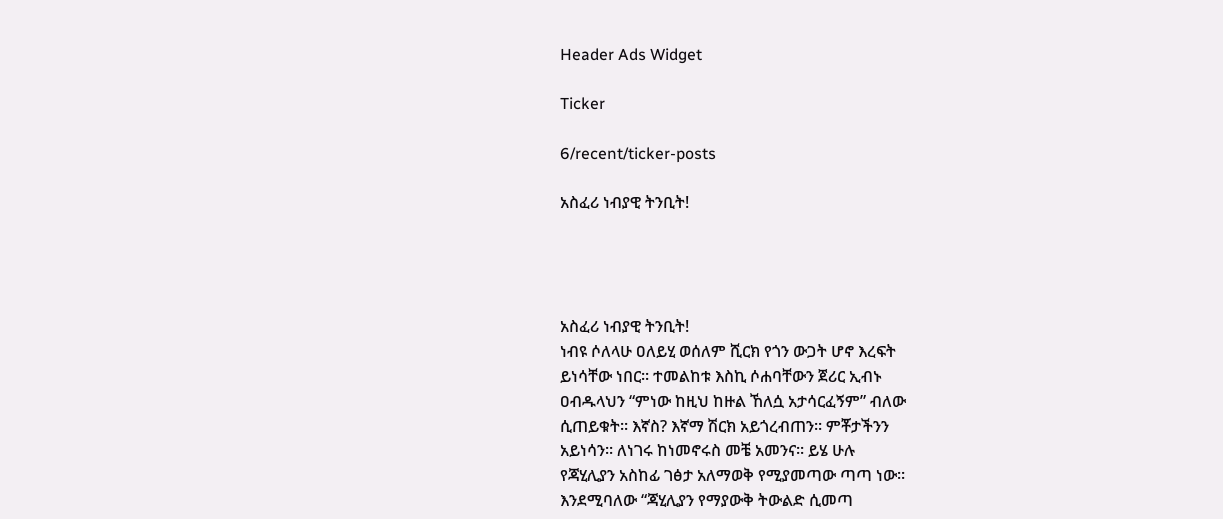Header Ads Widget

Ticker

6/recent/ticker-posts

አስፈሪ ነብያዊ ትንቢት!




አስፈሪ ነብያዊ ትንቢት!
ነብዩ ሶለላሁ ዐለይሂ ወሰለም ሺርክ የጎን ውጋት ሆኖ እረፍት
ይነሳቸው ነበር፡፡ ተመልከቱ እስኪ ሶሐባቸውን ጀሪር ኢብኑ
ዐብዱላህን “ምነው ከዚህ ከዙል ኸለሷ አታሳርፈኝም” ብለው
ሲጠይቁት፡፡ እኛስ? እኛማ ሽርክ አይጎረብጠን፡፡ ምቾታችንን
አይነሳን፡፡ ለነገሩ ከነመኖሩስ መቼ አመንና፡፡ ይሄ ሁሉ
የጃሂሊያን አስከፊ ገፅታ አለማወቅ የሚያመጣው ጣጣ ነው፡፡
እንደሚባለው “ጃሂሊያን የማያውቅ ትውልድ ሲመጣ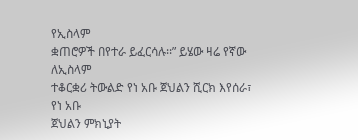የኢስላም
ቋጠሮዎች በየተራ ይፈርሳሉ፡፡” ይሄው ዛሬ የኛው ለኢስላም
ተቆርቋሪ ትውልድ የነ አቡ ጀህልን ሺርክ እየሰራ፣ የነ አቡ
ጀህልን ምክኒያት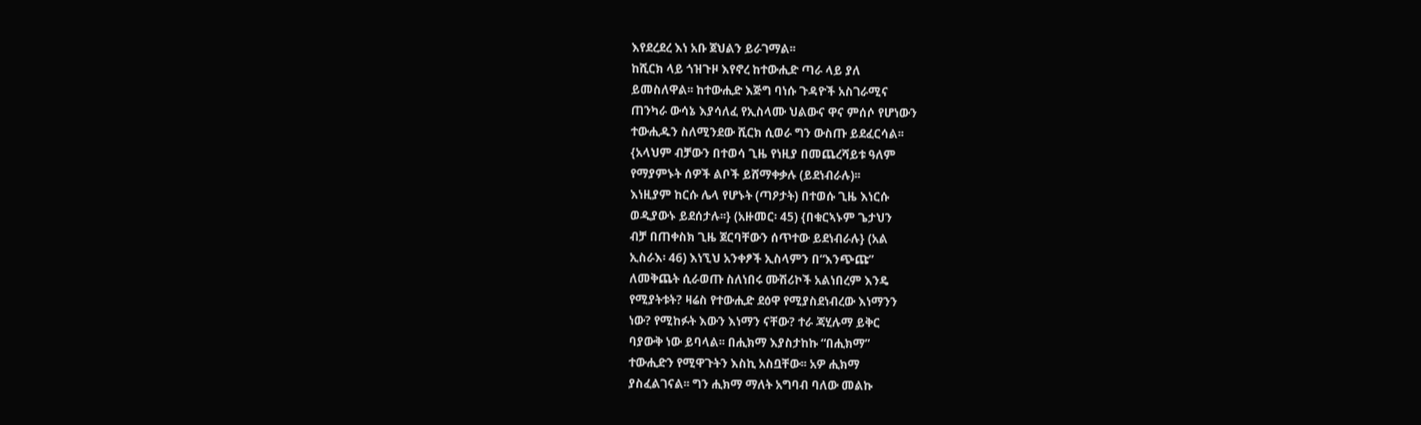እየደረደረ እነ አቡ ጀህልን ይራገማል፡፡
ከሺርክ ላይ ጎዝጉዞ እየኖረ ከተውሒድ ጣራ ላይ ያለ
ይመስለዋል፡፡ ከተውሒድ እጅግ ባነሱ ጉዳዮች አስገራሚና
ጠንካራ ውሳኔ እያሳለፈ የኢስላሙ ህልውና ዋና ምሰሶ የሆነውን
ተውሒዱን ስለሚንደው ሺርክ ሲወራ ግን ውስጡ ይደፈርሳል፡፡
{አላህም ብቻውን በተወሳ ጊዜ የነዚያ በመጨረሻይቱ ዓለም
የማያምኑት ሰዎች ልቦች ይሸማቀቃሉ (ይደነብራሉ)፡፡
እነዚያም ከርሱ ሌላ የሆኑት (ጣዖታት) በተወሱ ጊዜ እነርሱ
ወዲያውኑ ይደሰታሉ፡፡} (አዙመር፡ 45) {በቁርኣኑም ጌታህን
ብቻ በጠቀስክ ጊዜ ጀርባቸውን ሰጥተው ይደነብራሉ} (አል
ኢስራእ፡ 46) እነኚህ አንቀፆች ኢስላምን በ“እንጭጩ”
ለመቅጨት ሲራወጡ ስለነበሩ ሙሽሪኮች አልነበረም እንዴ
የሚያትቱት? ዛሬስ የተውሒድ ደዕዋ የሚያስደነብረው እነማንን
ነው? የሚከፉት እውን እነማን ናቸው? ተራ ጃሂሉማ ይቅር
ባያውቅ ነው ይባላል፡፡ በሒክማ እያስታከኩ “በሒክማ”
ተውሒድን የሚዋጉትን እስኪ አስቧቸው፡፡ አዎ ሒክማ
ያስፈልገናል፡፡ ግን ሒክማ ማለት አግባብ ባለው መልኩ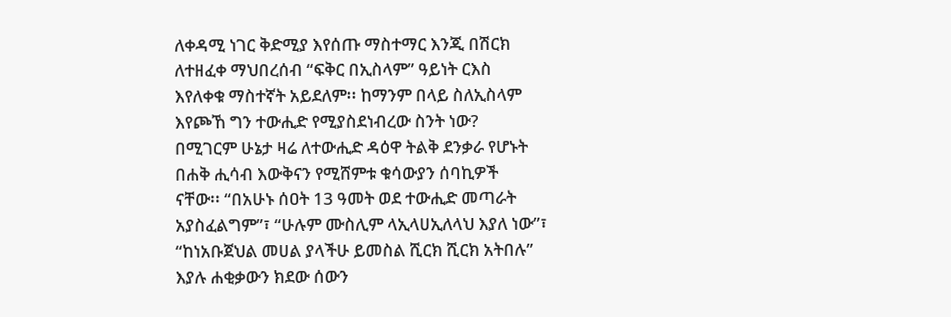ለቀዳሚ ነገር ቅድሚያ እየሰጡ ማስተማር እንጂ በሽርክ
ለተዘፈቀ ማህበረሰብ “ፍቅር በኢስላም” ዓይነት ርእስ
እየለቀቁ ማስተኛት አይደለም፡፡ ከማንም በላይ ስለኢስላም
እየጮኸ ግን ተውሒድ የሚያስደነብረው ስንት ነው?
በሚገርም ሁኔታ ዛሬ ለተውሒድ ዳዕዋ ትልቅ ደንቃራ የሆኑት
በሐቅ ሒሳብ እውቅናን የሚሸምቱ ቁሳውያን ሰባኪዎች
ናቸው፡፡ “በአሁኑ ሰዐት 13 ዓመት ወደ ተውሒድ መጣራት
አያስፈልግም”፣ “ሁሉም ሙስሊም ላኢላሀኢለላህ እያለ ነው”፣
“ከነአቡጀህል መሀል ያላችሁ ይመስል ሺርክ ሺርክ አትበሉ”
እያሉ ሐቂቃውን ክደው ሰውን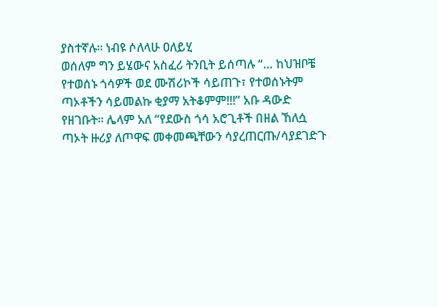ያስተኛሉ፡፡ ነብዩ ሶለላሁ ዐለይሂ
ወሰለም ግን ይሄውና አስፈሪ ትንቢት ይሰጣሉ “… ከህዝቦቼ
የተወሰኑ ጎሳዎች ወደ ሙሽሪኮች ሳይጠጉ፣ የተወሰኑትም
ጣኦቶችን ሳይመልኩ ቂያማ አትቆምም!!!” አቡ ዳውድ
የዘገቡት፡፡ ሌላም አለ “የደውስ ጎሳ አሮጊቶች በዘል ኸለሷ
ጣኦት ዙሪያ ለጦዋፍ መቀመጫቸውን ሳያረጠርጡ/ሳያደገድጉ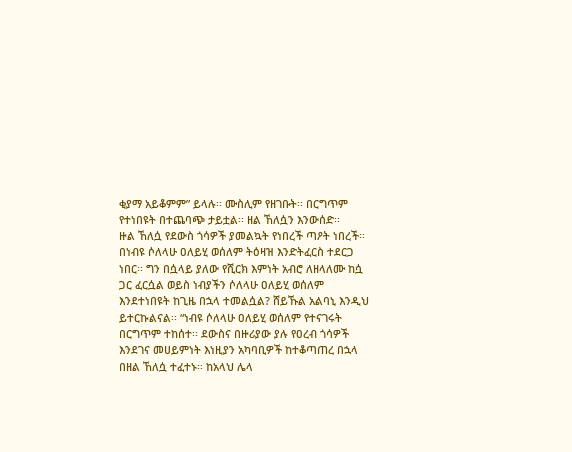ቂያማ አይቆምም” ይላሉ፡፡ ሙስሊም የዘገቡት፡፡ በርግጥም
የተነበዩት በተጨባጭ ታይቷል፡፡ ዘል ኸለሷን እንውሰድ፡፡
ዙል ኸለሷ የደውስ ጎሳዎች ያመልኳት የነበረች ጣዖት ነበረች፡፡
በነብዩ ሶለላሁ ዐለይሂ ወሰለም ትዕዛዝ እንድትፈርስ ተደርጋ
ነበር፡፡ ግን በሷላይ ያለው የሺርክ እምነት አብሮ ለዘላለሙ ከሷ
ጋር ፈርሷል ወይስ ነብያችን ሶለላሁ ዐለይሂ ወሰለም
እንደተነበዩት ከጊዜ በኋላ ተመልሷል? ሸይኹል አልባኒ እንዲህ
ይተርኩልናል፡፡ “ነብዩ ሶለላሁ ዐለይሂ ወሰለም የተናገሩት
በርግጥም ተከሰተ፡፡ ደውስና በዙሪያው ያሉ የዐረብ ጎሳዎች
እንደገና መሀይምነት እነዚያን አካባቢዎች ከተቆጣጠረ በኋላ
በዘል ኸለሷ ተፈተኑ፡፡ ከአላህ ሌላ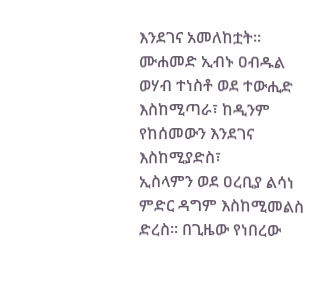እንደገና አመለከቷት፡፡
ሙሐመድ ኢብኑ ዐብዱል ወሃብ ተነስቶ ወደ ተውሒድ
እስከሚጣራ፣ ከዲንም የከሰመውን እንደገና እስከሚያድስ፣
ኢስላምን ወደ ዐረቢያ ልሳነ ምድር ዳግም እስከሚመልስ
ድረስ፡፡ በጊዜው የነበረው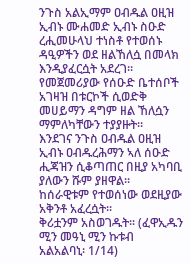ንጉስ አልኢማም ዐብዱል ዐዚዝ
ኢብኑ ሙሐመድ ኢብኑ ስዑድ ረሒመሁላህ ተነስቶ የተወሰኑ
ዳዒዎችን ወደ ዘልኸለሷ በመላክ እንዲያፈርሷት አደረገ፡፡
የመጀመሪያው የሰዑድ ቤተሰቦች አገዛዝ በቱርኮች ሲወድቅ
መሀይማን ዳግም ዘል ኸለሷን ማምለካቸውን ተያያዙት፡፡
እንደገና ንጉስ ዐብዱል ዐዚዝ ኢብኑ ዐብዱረሕማን ኣለ ሰዑድ
ሒጃዝን ሲቆጣጠር በዚያ አካባቢ ያለውን ሹም ያዘዋል፡፡
ከሰራዊቱም የተወሰነው ወደዚያው አቅንቶ አፈረሷት፡፡
ቅሪቷንም አስወገዱት፡፡ (ፈዋኢዱን ሚን መዓኒ ሚን ኩቱብ
አልአልባኒ፡ 1/14)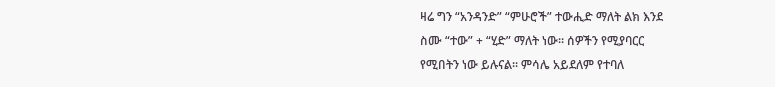ዛሬ ግን “አንዳንድ” “ምሁሮች” ተውሒድ ማለት ልክ እንደ
ስሙ “ተው” + “ሂድ” ማለት ነው፡፡ ሰዎችን የሚያባርር
የሚበትን ነው ይሉናል፡፡ ምሳሌ አይደለም የተባለ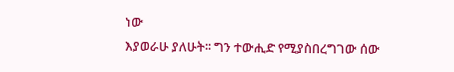ነው
እያወራሁ ያለሁት፡፡ ግን ተውሒድ የሚያስበረግገው ሰው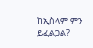ከኢስላም ምን ይፈልጋል?